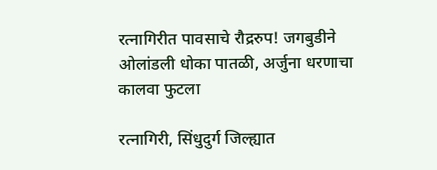रत्नागिरीत पावसाचे रौद्ररुप! जगबुडीने ओलांडली धोका पातळी, अर्जुना धरणाचा कालवा फुटला

रत्नागिरी, सिंधुदुर्ग जिल्ह्यात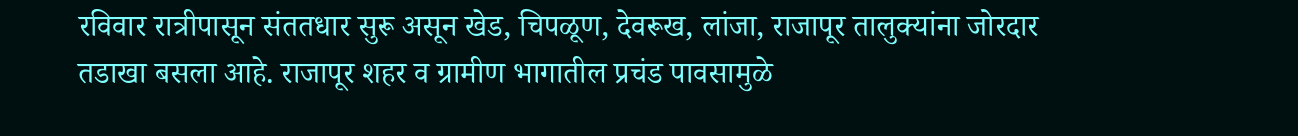रविवार रात्रीपासून संततधार सुरू असून खेड, चिपळूण, देवरूख, लांजा, राजापूर तालुक्यांना जोरदार तडाखा बसला आहे. राजापूर शहर व ग्रामीण भागातील प्रचंड पावसामुळे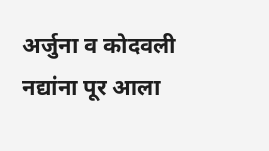अर्जुना व कोदवली नद्यांना पूर आला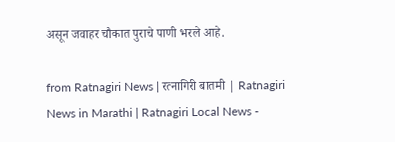असून जवाहर चौकात पुराचे पाणी भरले आहे.

from Ratnagiri News | रत्नागिरी बातमी | Ratnagiri News in Marathi | Ratnagiri Local News -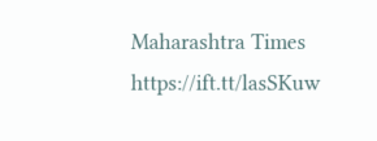Maharashtra Times https://ift.tt/lasSKuw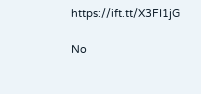https://ift.tt/X3FI1jG

No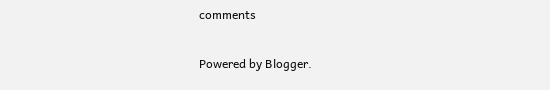comments

Powered by Blogger.